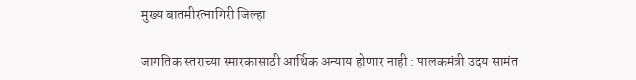मुख्य बातमीरत्नागिरी जिल्हा

जागतिक स्तराच्या स्मारकासाठी आर्थिक अन्याय होणार नाही : पालकमंत्री उदय सामंत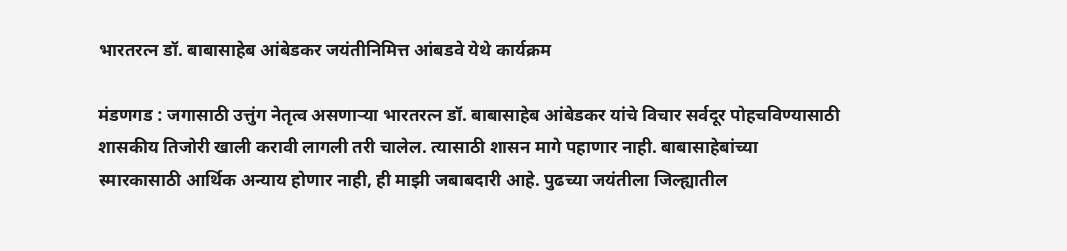भारतरत्न डॉ. बाबासाहेब आंबेडकर जयंतीनिमित्त आंबडवे येथे कार्यक्रम

मंडणगड : जगासाठी उत्तुंग नेतृत्व असणाऱ्या भारतरत्न डॉ. बाबासाहेब आंबेडकर यांचे विचार सर्वदूर पोहचविण्यासाठी शासकीय तिजोरी खाली करावी लागली तरी चालेल. त्यासाठी शासन मागे पहाणार नाही. बाबासाहेबांच्या स्मारकासाठी आर्थिक अन्याय होणार नाही, ही माझी जबाबदारी आहे. पुढच्या जयंतीला जिल्ह्यातील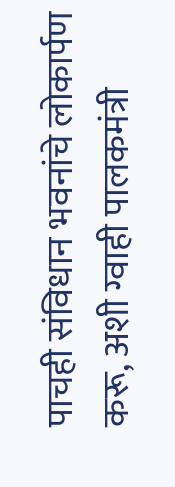पाचही संविधान भवनांचे लोकार्पण करू, अशी ग्वाही पालकमंत्री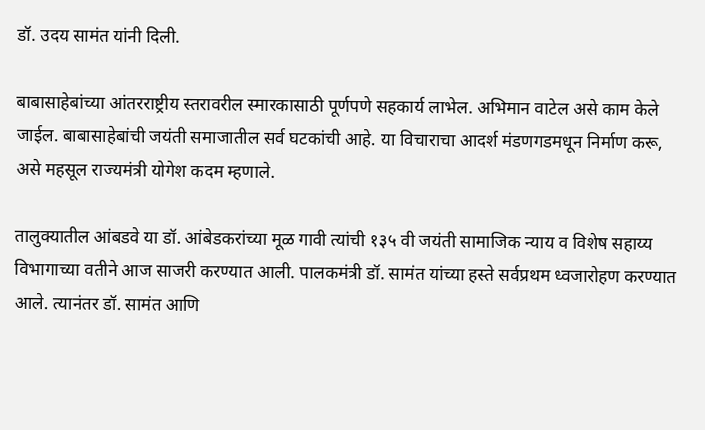डॉ. उदय सामंत यांनी दिली.

बाबासाहेबांच्या आंतरराष्ट्रीय स्तरावरील स्मारकासाठी पूर्णपणे सहकार्य लाभेल. अभिमान वाटेल असे काम केले जाईल. बाबासाहेबांची जयंती समाजातील सर्व घटकांची आहे. या विचाराचा आदर्श मंडणगडमधून निर्माण करू, असे महसूल राज्यमंत्री योगेश कदम म्हणाले.

तालुक्यातील आंबडवे या डॉ. आंबेडकरांच्या मूळ गावी त्यांची १३५ वी जयंती सामाजिक न्याय व विशेष सहाय्य विभागाच्या वतीने आज साजरी करण्यात आली. पालकमंत्री डॉ. सामंत यांच्या हस्ते सर्वप्रथम ध्वजारोहण करण्यात आले. त्यानंतर डॉ. सामंत आणि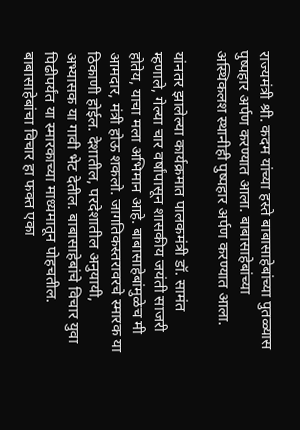राज्यमंत्री श्री. कदम यांच्या हस्ते बाबासाहेबांच्या पुतळ्यास पुष्पहार अर्पण करण्यात आला. बाबासाहेबांच्या अस्थिकलश स्थानीही पुष्पहार अर्पण करण्यात आला.

यांनतर झालेल्या कार्यक्रमात पालकमंत्री डॉ. सामंत म्हणाले, गेल्या चार वर्षांपासून शासकीय जयंती साजरी होतेय, याचा मला अभिमान आहे. बाबासाहेबांमुळेच मी आमदार, मंत्री होऊ शकलो. जागतिकस्तरावरचे स्मारक या ठिकाणी होईल. देशातील, परदेशातील अनुयायी, अभ्यासक या गावी भेट देतील. बाबासाहेबांचे विचार युवा पिढीपर्यंत या स्मारकाच्या माध्यमातून पोहचतील. बाबासाहेबांचा विचार हा फक्त एका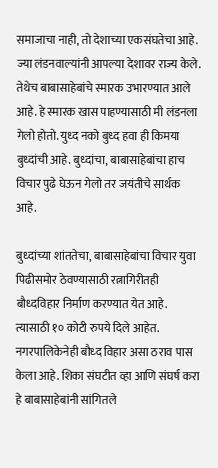समाजाचा नाही, तो देशाच्या एकसंघतेचा आहे. ज्या लंडनवाल्यांनी आपल्या देशावर राज्य केले. तेथेच बाबासाहेबांचे स्मारक उभारण्यात आले आहे. हे स्मारक खास पाहण्यासाठी मी लंडनला गेलो होतो. युध्‍द नको बुध्द हवा ही किमया बुध्दांची आहे. बुध्दांचा, बाबासाहेबांचा हाच विचार पुढे घेऊन गेलो तर जयंतीचे सार्थक आहे.

बुध्दांच्या शांततेचा, बाबासाहेबांचा विचार युवा पिढीसमोर ठेवण्यासाठी रत्नागिरीतही बौध्दविहार निर्माण करण्यात येत आहे. त्यासाठी १० कोटी रुपये दिले आहेत. नगरपालिकेनेही बौध्द विहार असा ठराव पास केला आहे. शिका संघटीत व्हा आणि संघर्ष करा हे बाबासाहेबांनी सांगितले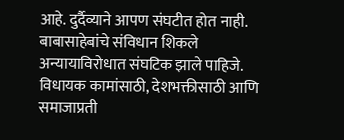आहे. दुर्दैव्याने आपण संघटीत होत नाही. बाबासाहेबांचे संविधान शिकले अन्यायाविरोधात संघटिक झाले पाहिजे. विधायक कामांसाठी, देशभक्तीसाठी आणि समाजाप्रती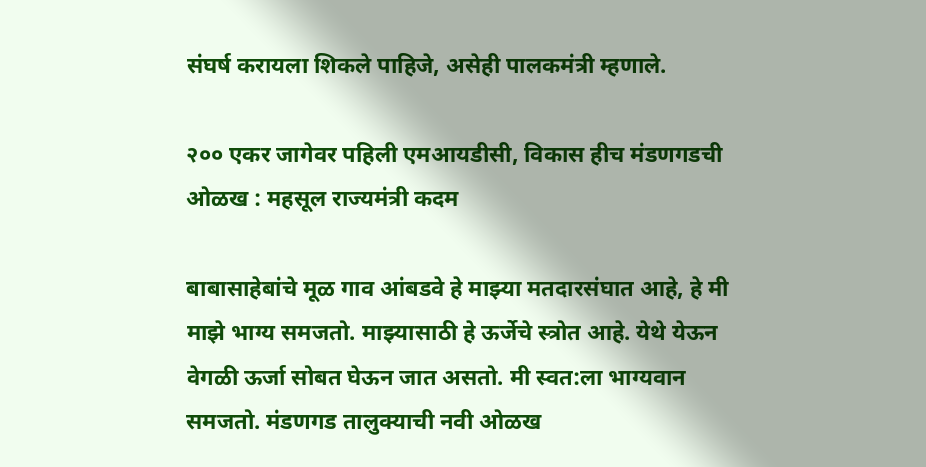संघर्ष करायला शिकले पाहिजे, असेही पालकमंत्री म्हणाले.

२०० एकर जागेवर पहिली एमआयडीसी, विकास हीच मंडणगडची ओळख : महसूल राज्यमंत्री कदम

बाबासाहेबांचे मूळ गाव आंबडवे हे माझ्या मतदारसंघात आहे, हे मी माझे भाग्य समजतो. माझ्यासाठी हे ऊर्जेचे स्त्रोत आहे. येथे येऊन वेगळी ऊर्जा सोबत घेऊन जात असतो. मी स्वत:ला भाग्यवान समजतो. मंडणगड तालुक्याची नवी ओळख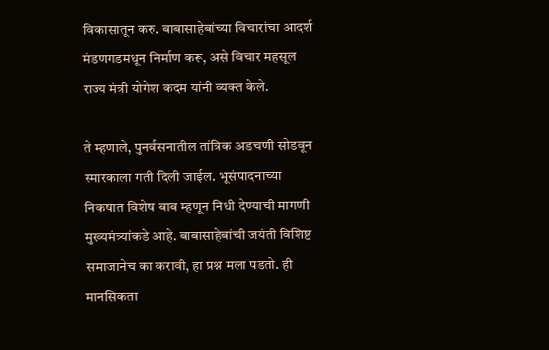विकासातून करु. बाबासाहेबांच्या विचारांचा आदर्श मंडणगडमधून निर्माण करू, असे विचार महसूल राज्य मंत्री योगेश कदम यांनी व्यक्त केले.

ते म्हणाले, पुनर्वसनातील तांत्रिक अडचणी सोडवून स्मारकाला गती दिली जाईल. भूसंपादनाच्या निकषात विशेष बाब म्हणून निधी देण्याची मागणी मुख्यमंत्र्यांकडे आहे. बाबासाहेबांची जयंती विशिष्ट समाजानेच का करावी, हा प्रश्न मला पडतो. ही मानसिकता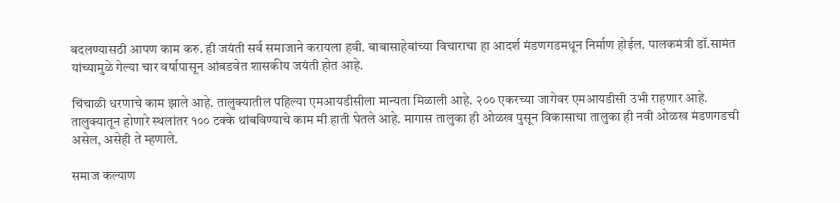बदलण्यासठी आपण काम करु. ही जयंती सर्व समाजाने करायला हवी. बाबासाहेबांच्या विचाराचा हा आदर्श मंडणगडमधून निर्माण होईल. पालकमंत्री डॉ.सामंत यांच्यामुळे गेल्या चार वर्षापासून आंबडवेत शासकीय जयंती होत आहे.

चिंचाळी धरणाचे काम झाले आहे. तालुक्यातील पहिल्या एमआयडीसीला मान्यता मिळाली आहे. २०० एकरच्या जागेवर एमआयडीसी उभी राहणार आहे. तालुक्यातून होणारे स्थलांतर १०० टक्के थांबविण्याचे काम मी हाती घेतले आहे. मागास तालुका ही ओळख पुसून विकासाचा तालुका ही नवी ओळख मंडणगडची असेल, असेही ते म्हणाले.

समाज कल्याण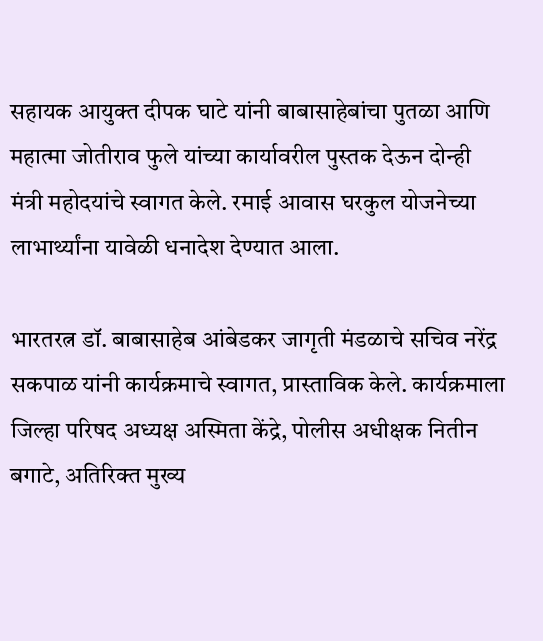सहायक आयुक्त दीपक घाटे यांनी बाबासाहेबांचा पुतळा आणि महात्मा जोतीराव फुले यांच्या कार्यावरील पुस्तक देऊन दोन्ही मंत्री महोदयांचे स्वागत केले. रमाई आवास घरकुल योजनेच्या लाभार्थ्यांना यावेळी धनादेश देण्यात आला.

भारतरत्न डॉ. बाबासाहेब आंबेडकर जागृती मंडळाचे सचिव नरेंद्र सकपाळ यांनी कार्यक्रमाचे स्वागत, प्रास्ताविक केले. कार्यक्रमाला जिल्हा परिषद अध्यक्ष अस्मिता केंद्रे, पोलीस अधीक्षक नितीन बगाटे, अतिरिक्त मुख्य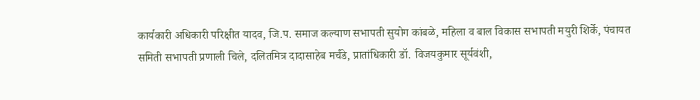कार्यकारी अधिकारी परिक्षीत यादव, जि.प. समाज कल्याण सभापती सुयोग कांबळे, महिला व बाल विकास सभापती मयुरी शिर्के, पंचायत समिती सभापती प्रणाली चिले, दलितमित्र दादासाहेब मर्चंडे, प्रातांधिकारी डॉ. विजयकुमार सूर्यवंशी,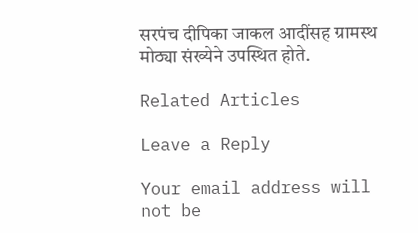सरपंच दीपिका जाकल आदींसह ग्रामस्थ मोठ्या संख्येने उपस्थित होते.

Related Articles

Leave a Reply

Your email address will not be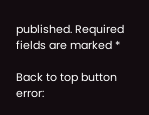published. Required fields are marked *

Back to top button
error: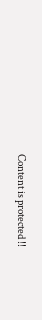Content is protected !!